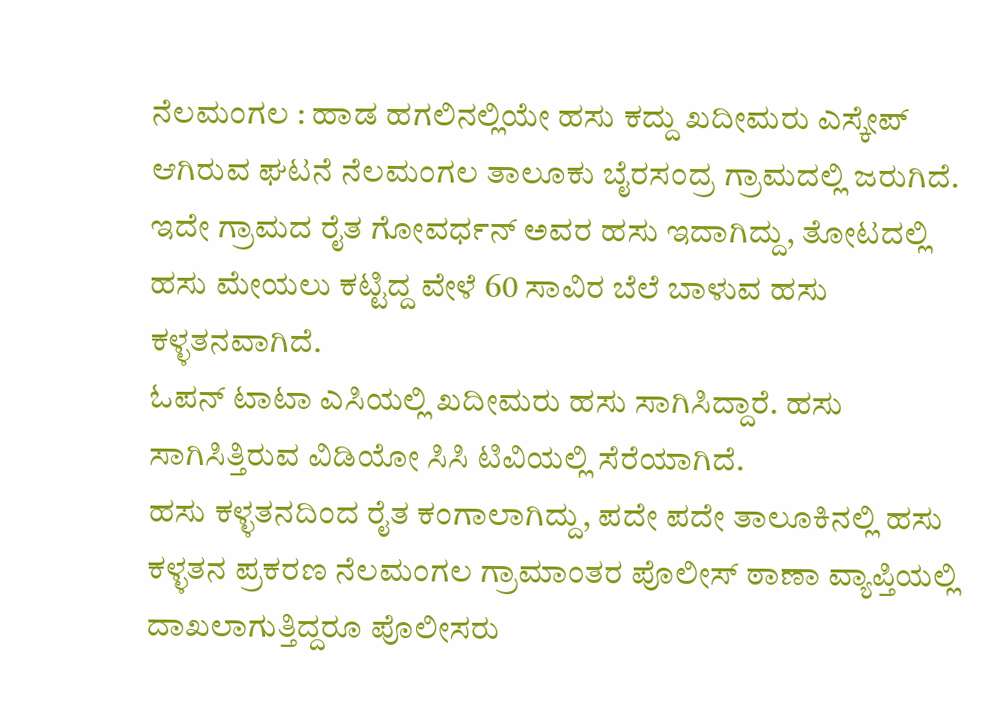ನೆಲಮಂಗಲ : ಹಾಡ ಹಗಲಿನಲ್ಲಿಯೇ ಹಸು ಕದ್ದು ಖದೀಮರು ಎಸ್ಕೇಪ್ ಆಗಿರುವ ಘಟನೆ ನೆಲಮಂಗಲ ತಾಲೂಕು ಬೈರಸಂದ್ರ ಗ್ರಾಮದಲ್ಲಿ ಜರುಗಿದೆ.
ಇದೇ ಗ್ರಾಮದ ರೈತ ಗೋವರ್ಧನ್ ಅವರ ಹಸು ಇದಾಗಿದ್ದು, ತೋಟದಲ್ಲಿ ಹಸು ಮೇಯಲು ಕಟ್ಟಿದ್ದ ವೇಳೆ 60 ಸಾವಿರ ಬೆಲೆ ಬಾಳುವ ಹಸು ಕಳ್ಳತನವಾಗಿದೆ.
ಓಪನ್ ಟಾಟಾ ಎಸಿಯಲ್ಲಿ ಖದೀಮರು ಹಸು ಸಾಗಿಸಿದ್ದಾರೆ. ಹಸು ಸಾಗಿಸಿತ್ತಿರುವ ವಿಡಿಯೋ ಸಿಸಿ ಟಿವಿಯಲ್ಲಿ ಸೆರೆಯಾಗಿದೆ.
ಹಸು ಕಳ್ಳತನದಿಂದ ರೈತ ಕಂಗಾಲಾಗಿದ್ದು, ಪದೇ ಪದೇ ತಾಲೂಕಿನಲ್ಲಿ ಹಸು ಕಳ್ಳತನ ಪ್ರಕರಣ ನೆಲಮಂಗಲ ಗ್ರಾಮಾಂತರ ಪೊಲೀಸ್ ಠಾಣಾ ವ್ಯಾಪ್ತಿಯಲ್ಲಿ ದಾಖಲಾಗುತ್ತಿದ್ದರೂ ಪೊಲೀಸರು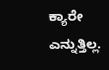ಕ್ಯಾರೇ ಎನ್ನುತ್ತಿಲ್ಲ.